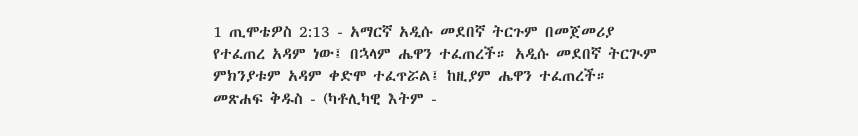1 ጢሞቴዎስ 2:13 - አማርኛ አዲሱ መደበኛ ትርጉም በመጀመሪያ የተፈጠረ አዳም ነው፤ በኋላም ሔዋን ተፈጠረች። አዲሱ መደበኛ ትርጒም ምክንያቱም አዳም ቀድሞ ተፈጥሯል፤ ከዚያም ሔዋን ተፈጠረች። መጽሐፍ ቅዱስ - (ካቶሊካዊ እትም -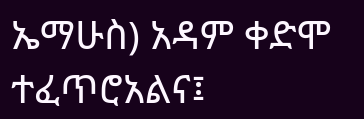ኤማሁስ) አዳም ቀድሞ ተፈጥሮአልና፤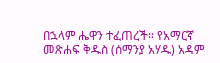በኋላም ሔዋን ተፈጠረች። የአማርኛ መጽሐፍ ቅዱስ (ሰማንያ አሃዱ) አዳም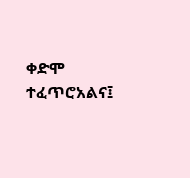ቀድሞ ተፈጥሮአልና፤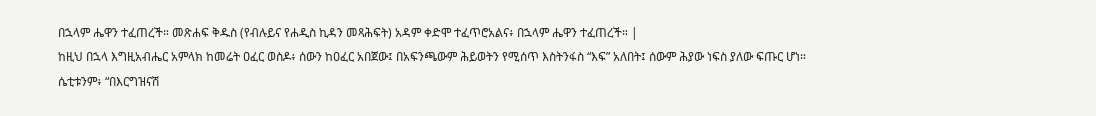በኋላም ሔዋን ተፈጠረች። መጽሐፍ ቅዱስ (የብሉይና የሐዲስ ኪዳን መጻሕፍት) አዳም ቀድሞ ተፈጥሮአልና፥ በኋላም ሔዋን ተፈጠረች። |
ከዚህ በኋላ እግዚአብሔር አምላክ ከመሬት ዐፈር ወስዶ፥ ሰውን ከዐፈር አበጀው፤ በአፍንጫውም ሕይወትን የሚሰጥ እስትንፋስ “እፍ” አለበት፤ ሰውም ሕያው ነፍስ ያለው ፍጡር ሆነ።
ሴቲቱንም፥ “በእርግዝናሽ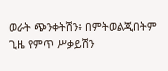ወራት ጭንቀትሽን፥ በምትወልጂበትም ጊዜ የምጥ ሥቃይሽን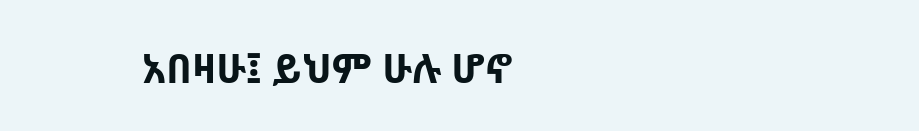አበዛሁ፤ ይህም ሁሉ ሆኖ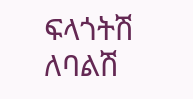ፍላጎትሽ ለባልሽ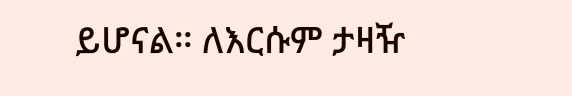ይሆናል። ለእርሱም ታዛዥ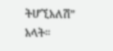ትሆኚአለሽ” አላት።